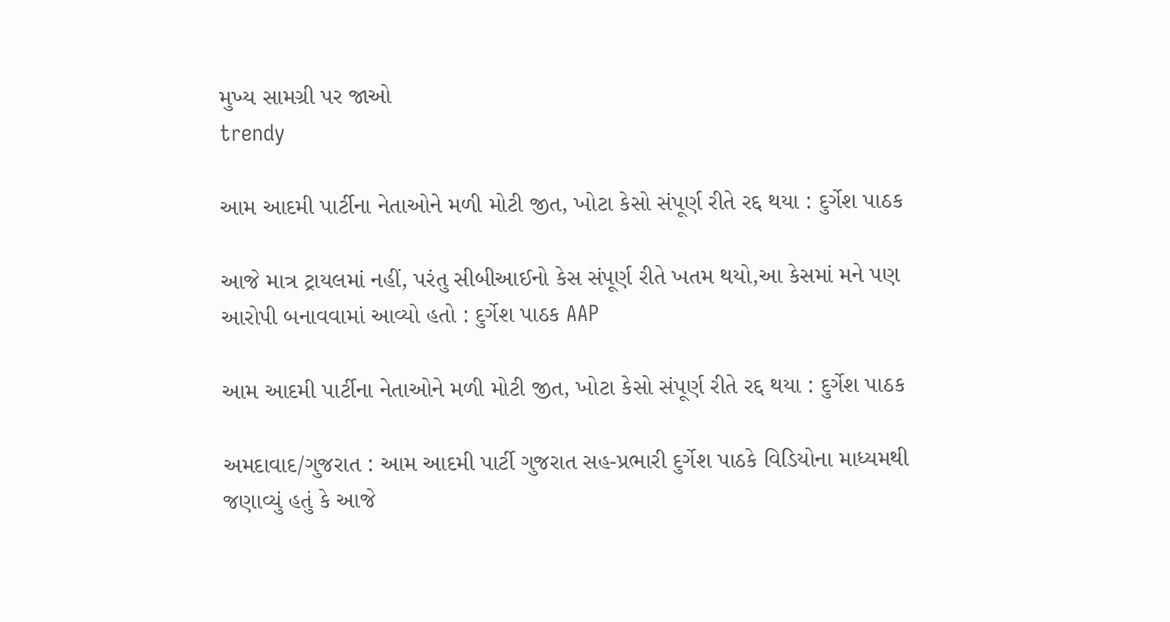મુખ્ય સામગ્રી પર જાઓ
trendy

આમ આદમી પાર્ટીના નેતાઓને મળી મોટી જીત, ખોટા કેસો સંપૂર્ણ રીતે રદ્દ થયા : દુર્ગેશ પાઠક

આજે માત્ર ટ્રાયલમાં નહીં, પરંતુ સીબીઆઈનો કેસ સંપૂર્ણ રીતે ખતમ થયો,આ કેસમાં મને પણ આરોપી બનાવવામાં આવ્યો હતો : દુર્ગેશ પાઠક AAP

આમ આદમી પાર્ટીના નેતાઓને મળી મોટી જીત, ખોટા કેસો સંપૂર્ણ રીતે રદ્દ થયા : દુર્ગેશ પાઠક

અમદાવાદ/ગુજરાત : આમ આદમી પાર્ટી ગુજરાત સહ-પ્રભારી દુર્ગેશ પાઠકે વિડિયોના માધ્યમથી જણાવ્યું હતું કે આજે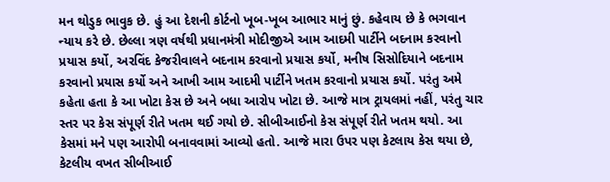મન થોડુક ભાવુક છે. હું આ દેશની કોર્ટનો ખૂબ-ખૂબ આભાર માનું છું. કહેવાય છે કે ભગવાન ન્યાય કરે છે. છેલ્લા ત્રણ વર્ષથી પ્રધાનમંત્રી મોદીજીએ આમ આદમી પાર્ટીને બદનામ કરવાનો પ્રયાસ કર્યો, અરવિંદ કેજરીવાલને બદનામ કરવાનો પ્રયાસ કર્યો, મનીષ સિસોદિયાને બદનામ કરવાનો પ્રયાસ કર્યો અને આખી આમ આદમી પાર્ટીને ખતમ કરવાનો પ્રયાસ કર્યો. પરંતુ અમે કહેતા હતા કે આ ખોટા કેસ છે અને બધા આરોપ ખોટા છે. આજે માત્ર ટ્રાયલમાં નહીં, પરંતુ ચાર સ્તર પર કેસ સંપૂર્ણ રીતે ખતમ થઈ ગયો છે. સીબીઆઈનો કેસ સંપૂર્ણ રીતે ખતમ થયો. આ કેસમાં મને પણ આરોપી બનાવવામાં આવ્યો હતો. આજે મારા ઉપર પણ કેટલાય કેસ થયા છે, કેટલીય વખત સીબીઆઈ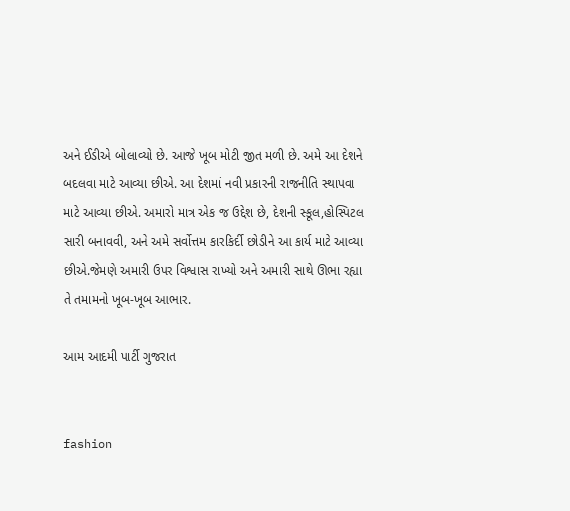અને ઈડીએ બોલાવ્યો છે. આજે ખૂબ મોટી જીત મળી છે. અમે આ દેશને બદલવા માટે આવ્યા છીએ. આ દેશમાં નવી પ્રકારની રાજનીતિ સ્થાપવા માટે આવ્યા છીએ. અમારો માત્ર એક જ ઉદ્દેશ છે, દેશની સ્કૂલ,હોસ્પિટલ સારી બનાવવી, અને અમે સર્વોત્તમ કારકિર્દી છોડીને આ કાર્ય માટે આવ્યા છીએ.જેમણે અમારી ઉપર વિશ્વાસ રાખ્યો અને અમારી સાથે ઊભા રહ્યા તે તમામનો ખૂબ-ખૂબ આભાર.

આમ આદમી પાર્ટી ગુજરાત


fashion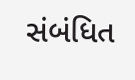સંબંધિત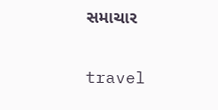સમાચાર

travel